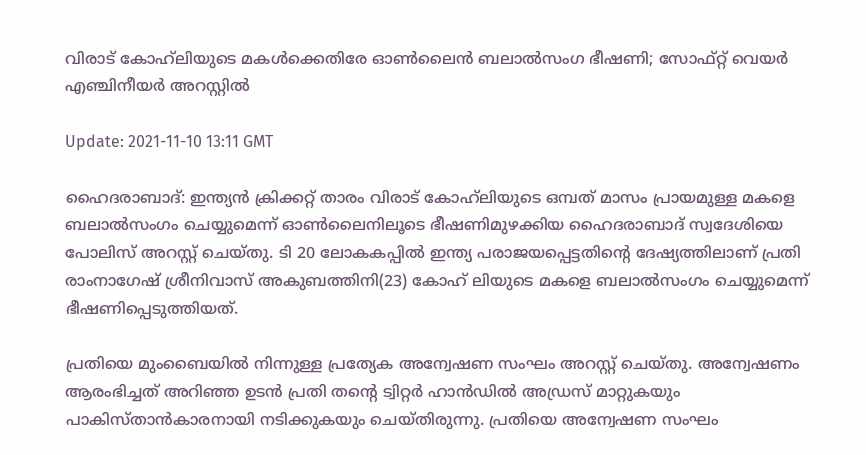വിരാട് കോഹ്‌ലിയുടെ മകള്‍ക്കെതിരേ ഓണ്‍ലൈന്‍ ബലാല്‍സംഗ ഭീഷണി; സോഫ്റ്റ് വെയര്‍ എഞ്ചിനീയര്‍ അറസ്റ്റില്‍

Update: 2021-11-10 13:11 GMT

ഹൈദരാബാദ്: ഇന്ത്യന്‍ ക്രിക്കറ്റ് താരം വിരാട് കോഹ്‌ലിയുടെ ഒമ്പത് മാസം പ്രായമുള്ള മകളെ ബലാല്‍സംഗം ചെയ്യുമെന്ന് ഓണ്‍ലൈനിലൂടെ ഭീഷണിമുഴക്കിയ ഹൈദരാബാദ് സ്വദേശിയെ പോലിസ് അറസ്റ്റ് ചെയ്തു. ടി 20 ലോകകപ്പില്‍ ഇന്ത്യ പരാജയപ്പെട്ടതിന്റെ ദേഷ്യത്തിലാണ് പ്രതി രാംനാഗേഷ് ശ്രീനിവാസ് അകുബത്തിനി(23) കോഹ് ലിയുടെ മകളെ ബലാല്‍സംഗം ചെയ്യുമെന്ന് ഭീഷണിപ്പെടുത്തിയത്.

പ്രതിയെ മുംബൈയില്‍ നിന്നുള്ള പ്രത്യേക അന്വേഷണ സംഘം അറസ്റ്റ് ചെയ്തു. അന്വേഷണം ആരംഭിച്ചത് അറിഞ്ഞ ഉടന്‍ പ്രതി തന്റെ ട്വിറ്റര്‍ ഹാന്‍ഡില്‍ അഡ്രസ് മാറ്റുകയും പാകിസ്താന്‍കാരനായി നടിക്കുകയും ചെയ്തിരുന്നു. പ്രതിയെ അന്വേഷണ സംഘം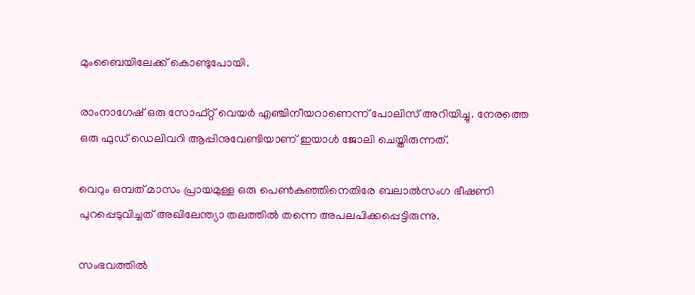മുംബൈയിലേക്ക് കൊണ്ടുപോയി.

രാംനാഗേഷ് ഒരു സോഫ്റ്റ് വെയര്‍ എഞ്ചിനീയറാണെന്ന് പോലിസ് അറിയിച്ചു. നേരത്തെ ഒരു ഫുഡ് ഡെലിവറി ആപ്പിനുവേണ്ടിയാണ് ഇയാള്‍ ജോലി ചെയ്തിരുന്നത്.

വെറും ഒമ്പത് മാസം പ്രായമുള്ള ഒരു പെണ്‍കുഞ്ഞിനെതിരേ ബലാല്‍സംഗ ഭീഷണി പുറപ്പെടുവിച്ചത് അഖിലേന്ത്യാ തലത്തില്‍ തന്നെ അപലപിക്കപ്പെട്ടിരുന്നു.

സംഭവത്തില്‍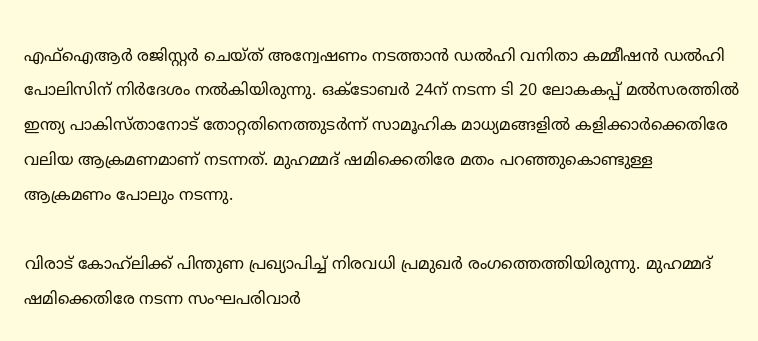എഫ്‌ഐആര്‍ രജിസ്റ്റര്‍ ചെയ്ത് അന്വേഷണം നടത്താന്‍ ഡല്‍ഹി വനിതാ കമ്മീഷന്‍ ഡല്‍ഹി പോലിസിന് നിര്‍ദേശം നല്‍കിയിരുന്നു. ഒക്ടോബര്‍ 24ന് നടന്ന ടി 20 ലോകകപ്പ് മല്‍സരത്തില്‍ ഇന്ത്യ പാകിസ്താനോട് തോറ്റതിനെത്തുടര്‍ന്ന് സാമൂഹിക മാധ്യമങ്ങളില്‍ കളിക്കാര്‍ക്കെതിരേ വലിയ ആക്രമണമാണ് നടന്നത്. മുഹമ്മദ് ഷമിക്കെതിരേ മതം പറഞ്ഞുകൊണ്ടുള്ള ആക്രമണം പോലും നടന്നു.

വിരാട് കോഹ്‌ലിക്ക് പിന്തുണ പ്രഖ്യാപിച്ച് നിരവധി പ്രമുഖര്‍ രംഗത്തെത്തിയിരുന്നു. മുഹമ്മദ് ഷമിക്കെതിരേ നടന്ന സംഘപരിവാര്‍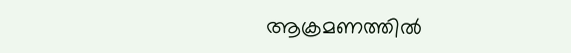ആക്രമണത്തില്‍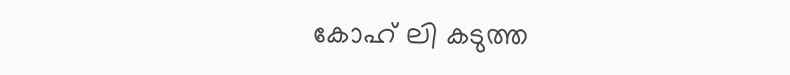കോഹ് ലി കടുത്ത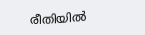രീതിയില്‍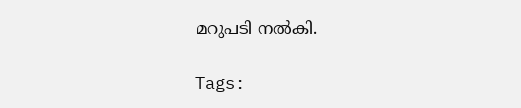മറുപടി നല്‍കി.

Tags: